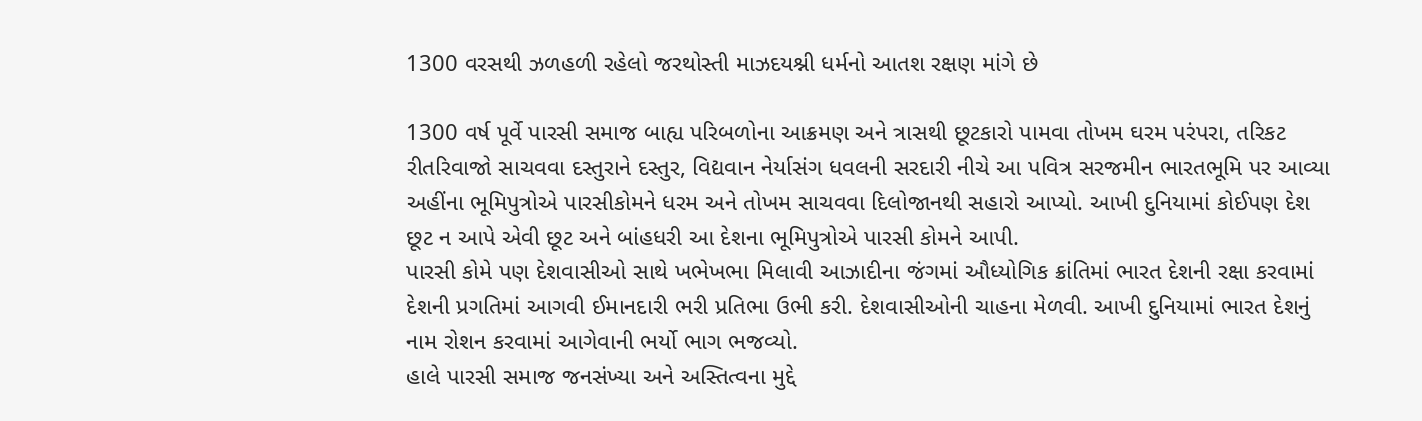1300 વરસથી ઝળહળી રહેલો જરથોસ્તી માઝદયશ્ની ધર્મનો આતશ રક્ષણ માંગે છે

1300 વર્ષ પૂર્વે પારસી સમાજ બાહ્ય પરિબળોના આક્રમણ અને ત્રાસથી છૂટકારો પામવા તોખમ ઘરમ પરંપરા, તરિકટ રીતરિવાજો સાચવવા દસ્તુરાને દસ્તુર, વિદ્યવાન નેર્યાસંગ ધવલની સરદારી નીચે આ પવિત્ર સરજમીન ભારતભૂમિ પર આવ્યા અહીંના ભૂમિપુત્રોએ પારસીકોમને ધરમ અને તોખમ સાચવવા દિલોજાનથી સહારો આપ્યો. આખી દુનિયામાં કોઈપણ દેશ છૂટ ન આપે એવી છૂટ અને બાંહધરી આ દેશના ભૂમિપુત્રોએ પારસી કોમને આપી.
પારસી કોમે પણ દેશવાસીઓ સાથે ખભેખભા મિલાવી આઝાદીના જંગમાં ઔધ્યોગિક ક્રાંતિમાં ભારત દેશની રક્ષા કરવામાં દેશની પ્રગતિમાં આગવી ઈમાનદારી ભરી પ્રતિભા ઉભી કરી. દેશવાસીઓની ચાહના મેળવી. આખી દુનિયામાં ભારત દેશનું નામ રોશન કરવામાં આગેવાની ભર્યો ભાગ ભજવ્યો.
હાલે પારસી સમાજ જનસંખ્યા અને અસ્તિત્વના મુદ્દે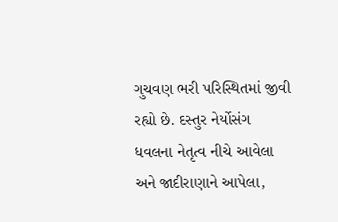ગુચવણ ભરી પરિસ્થિતમાં જીવી રહ્યો છે. દસ્તુર નેર્યોસંગ ધવલના નેતૃત્વ નીચે આવેલા અને જાદીરાણાને આપેલા,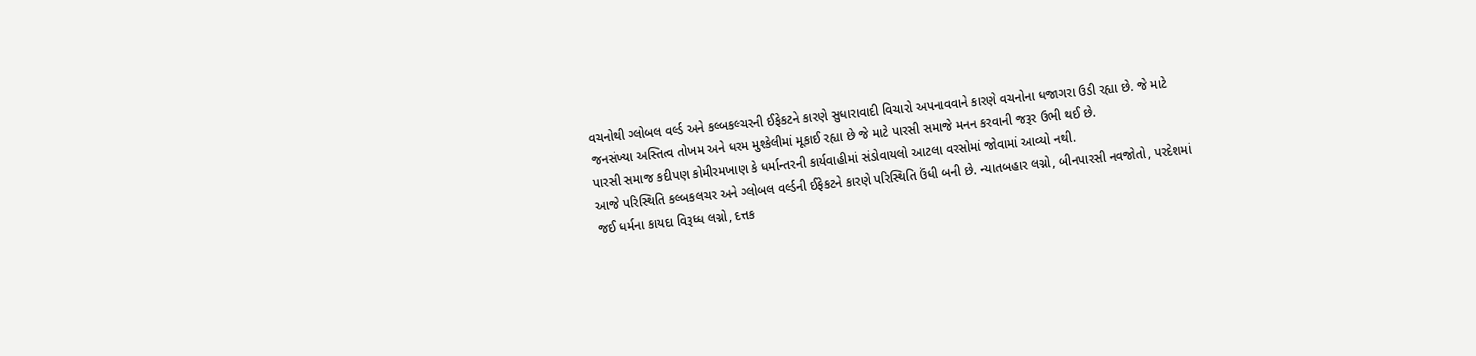વચનોથી ગ્લોબલ વર્લ્ડ અને કલ્બકલ્ચરની ઈફેકટને કારણે સુધારાવાદી વિચારો અપનાવવાને કારણે વચનોના ધજાગરા ઉડી રહ્યા છે. જે માટે જનસંખ્યા અસ્તિત્વ તોખમ અને ધરમ મુશ્કેલીમાં મૂકાઈ રહ્યા છે જે માટે પારસી સમાજે મનન કરવાની જરૂર ઉભી થઈ છે.
પારસી સમાજ કદીપણ કોમીરમખાણ કે ધર્માન્તરની કાર્યવાહીમાં સંડોવાયલો આટલા વરસોમાં જોવામાં આવ્યો નથી.
આજે પરિસ્થિતિ કલ્બકલચર અને ગ્લોબલ વર્લ્ડની ઈફેકટને કારણે પરિસ્થિતિ ઉંધી બની છે. ન્યાતબહાર લગ્નો, બીનપારસી નવજોતો, પરદેશમાં જઈ ધર્મના કાયદા વિરૂધ્ધ લગ્નો, દત્તક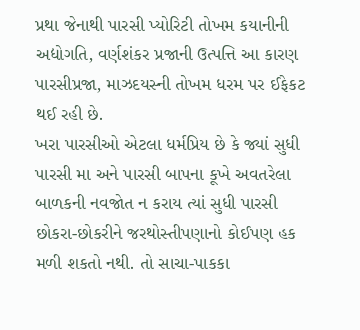પ્રથા જેનાથી પારસી પ્યોરિટી તોખમ કયાનીની અદ્યોગતિ, વર્ણશંકર પ્રજાની ઉત્પત્તિ આ કારણ પારસીપ્રજા, માઝદયસ્ની તોખમ ધરમ પર ઈફેકટ થઈ રહી છે.
ખરા પારસીઓ એટલા ધર્મપ્રિય છે કે જ્યાં સુધી પારસી મા અને પારસી બાપના કૂખે અવતરેલા બાળકની નવજોત ન કરાય ત્યાં સુધી પારસી છોકરા-છોકરીને જરથોસ્તીપણાનો કોઈપણ હક મળી શકતો નથી. તો સાચા-પાકકા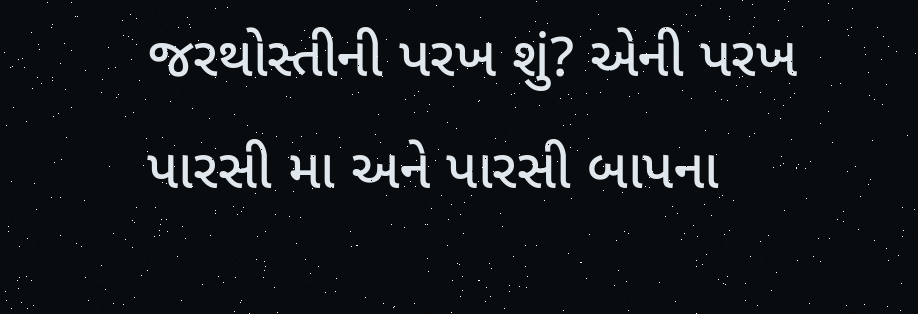જરથોસ્તીની પરખ શું? એની પરખ પારસી મા અને પારસી બાપના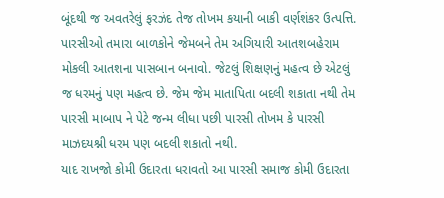બૂંદથી જ અવતરેલું ફરઝંદ તેજ તોખમ કયાની બાકી વર્ણશંકર ઉત્પત્તિ.
પારસીઓ તમારા બાળકોને જેમબને તેમ અગિયારી આતશબહેરામ મોકલી આતશના પાસબાન બનાવો. જેટલું શિક્ષણનું મહત્વ છે એટલું જ ધરમનું પણ મહત્વ છે. જેમ જેમ માતાપિતા બદલી શકાતા નથી તેમ પારસી માબાપ ને પેટે જન્મ લીધા પછી પારસી તોખમ કે પારસી માઝદયશ્ની ધરમ પણ બદલી શકાતો નથી.
યાદ રાખજો કોમી ઉદારતા ધરાવતો આ પારસી સમાજ કોમી ઉદારતા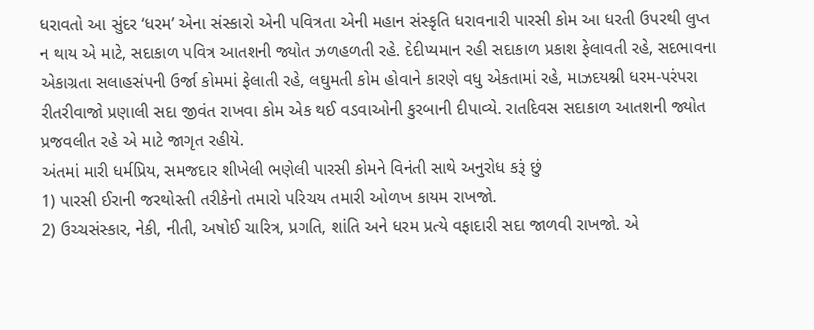ધરાવતો આ સુંદર ‘ધરમ’ એના સંસ્કારો એની પવિત્રતા એની મહાન સંસ્કૃતિ ધરાવનારી પારસી કોમ આ ધરતી ઉપરથી લુપ્ત ન થાય એ માટે, સદાકાળ પવિત્ર આતશની જ્યોત ઝળહળતી રહે. દેદીપ્યમાન રહી સદાકાળ પ્રકાશ ફેલાવતી રહે, સદભાવના એકાગ્રતા સલાહસંપની ઉર્જા કોમમાં ફેલાતી રહે, લઘુમતી કોમ હોવાને કારણે વધુ એકતામાં રહે, માઝદયશ્ની ધરમ-પરંપરા રીતરીવાજો પ્રણાલી સદા જીવંત રાખવા કોમ એક થઈ વડવાઓની કુરબાની દીપાવ્યે. રાતદિવસ સદાકાળ આતશની જ્યોત પ્રજવલીત રહે એ માટે જાગૃત રહીયે.
અંતમાં મારી ધર્મપ્રિય, સમજદાર શીખેલી ભણેલી પારસી કોમને વિનંતી સાથે અનુરોધ કરૂં છું
1) પારસી ઈરાની જરથોસ્તી તરીકેનો તમારો પરિચય તમારી ઓળખ કાયમ રાખજો.
2) ઉચ્ચસંસ્કાર, નેકી, નીતી, અષોઈ ચારિત્ર, પ્રગતિ, શાંતિ અને ધરમ પ્રત્યે વફાદારી સદા જાળવી રાખજો. એ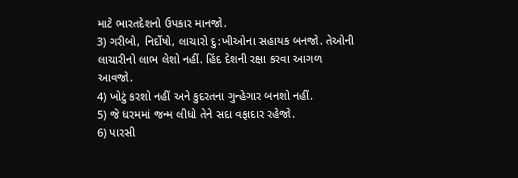માટે ભારતદેશનો ઉપકાર માનજો.
3) ગરીબો, નિર્દોષો, લાચારો દુ:ખીઓના સહાયક બનજો. તેઓની લાચારીનો લાભ લેશો નહીં. હિંદ દેશની રક્ષા કરવા આગળ આવજો.
4) ખોટું કરશો નહીં અને કુદરતના ગુન્હેગાર બનશો નહીં.
5) જે ધરમમાં જન્મ લીધો તેને સદા વફાદાર રહેજો.
6) પારસી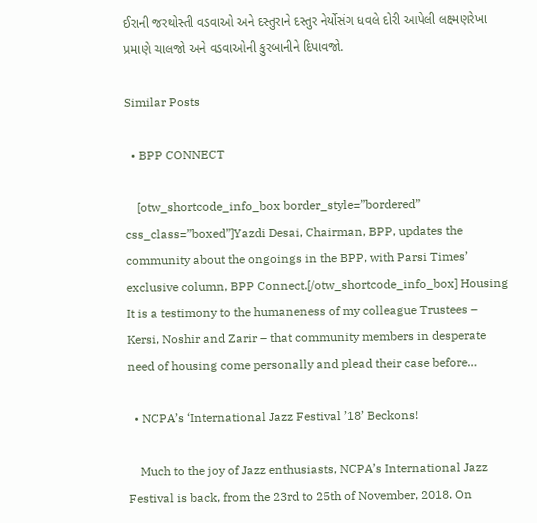ઈરાની જરથોસ્તી વડવાઓ અને દસ્તુરાને દસ્તુર નેર્યોસંગ ધવલે દોરી આપેલી લક્ષ્મણરેખા પ્રમાણે ચાલજો અને વડવાઓની કુરબાનીને દિપાવજો.

Similar Posts

  • BPP CONNECT

    [otw_shortcode_info_box border_style=”bordered” css_class=”boxed”]Yazdi Desai, Chairman, BPP, updates the community about the ongoings in the BPP, with Parsi Times’ exclusive column, BPP Connect.[/otw_shortcode_info_box] Housing It is a testimony to the humaneness of my colleague Trustees – Kersi, Noshir and Zarir – that community members in desperate need of housing come personally and plead their case before…

  • NCPA’s ‘International Jazz Festival ’18’ Beckons!

    Much to the joy of Jazz enthusiasts, NCPA’s International Jazz Festival is back, from the 23rd to 25th of November, 2018. On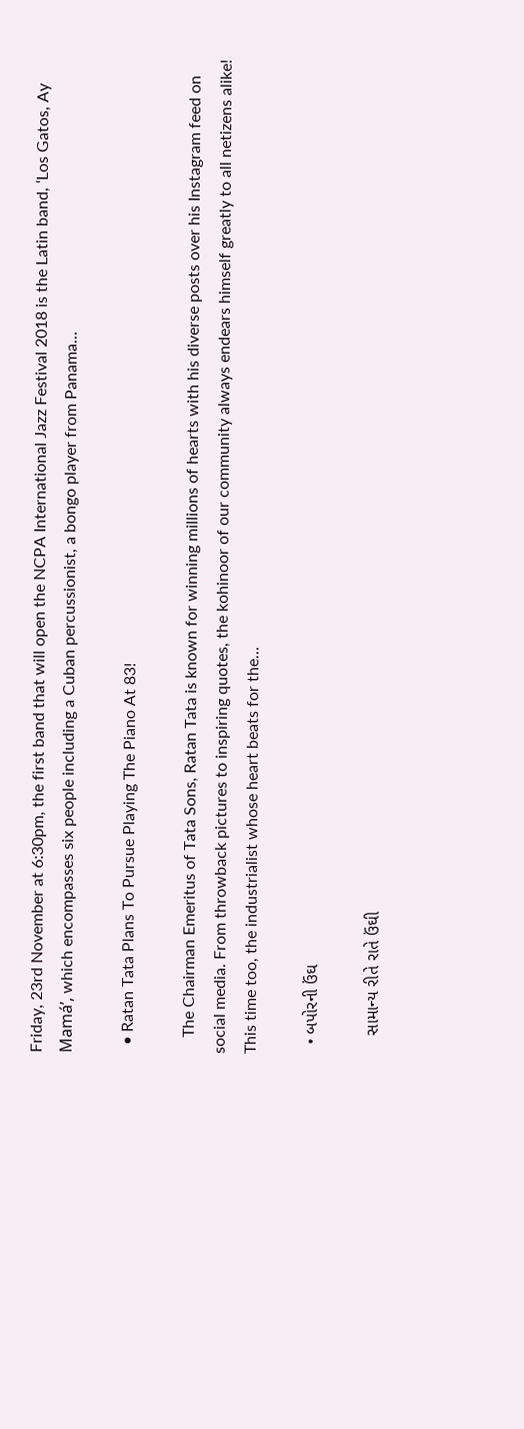Friday, 23rd November at 6:30pm, the first band that will open the NCPA International Jazz Festival 2018 is the Latin band, ‘Los Gatos, Ay Mamá’, which encompasses six people including a Cuban percussionist, a bongo player from Panama…

  • Ratan Tata Plans To Pursue Playing The Piano At 83!

    The Chairman Emeritus of Tata Sons, Ratan Tata is known for winning millions of hearts with his diverse posts over his Instagram feed on social media. From throwback pictures to inspiring quotes, the kohinoor of our community always endears himself greatly to all netizens alike! This time too, the industrialist whose heart beats for the…

  • બપોરની ઉંઘ

    સામાન્ય રીતે રાતે ઉંઘી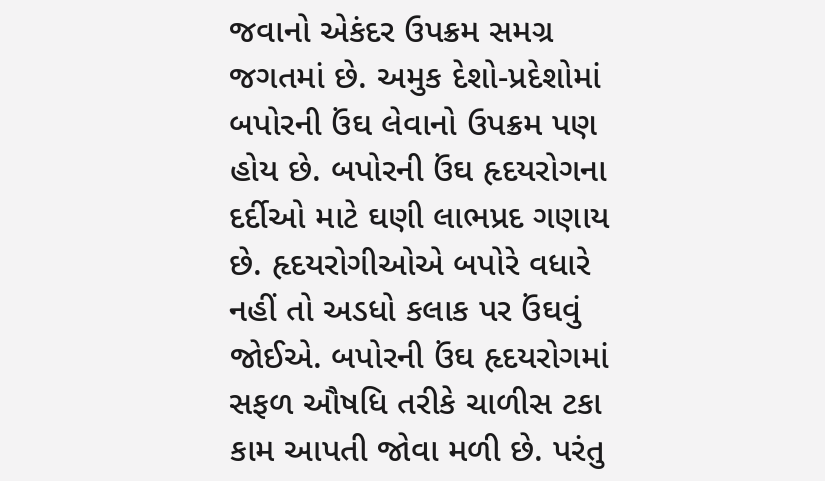જવાનો એકંદર ઉપક્રમ સમગ્ર જગતમાં છે. અમુક દેશો-પ્રદેશોમાં બપોરની ઉંઘ લેવાનો ઉપક્રમ પણ હોય છે. બપોરની ઉંઘ હૃદયરોગના દર્દીઓ માટે ઘણી લાભપ્રદ ગણાય છે. હૃદયરોગીઓએ બપોરે વધારે નહીં તો અડધો કલાક પર ઉંઘવું જોઈએ. બપોરની ઉંઘ હૃદયરોગમાં સફળ ઔષધિ તરીકે ચાળીસ ટકા કામ આપતી જોવા મળી છે. પરંતુ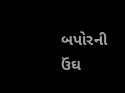બપોરની ઉંઘ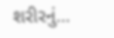શરીરનું…